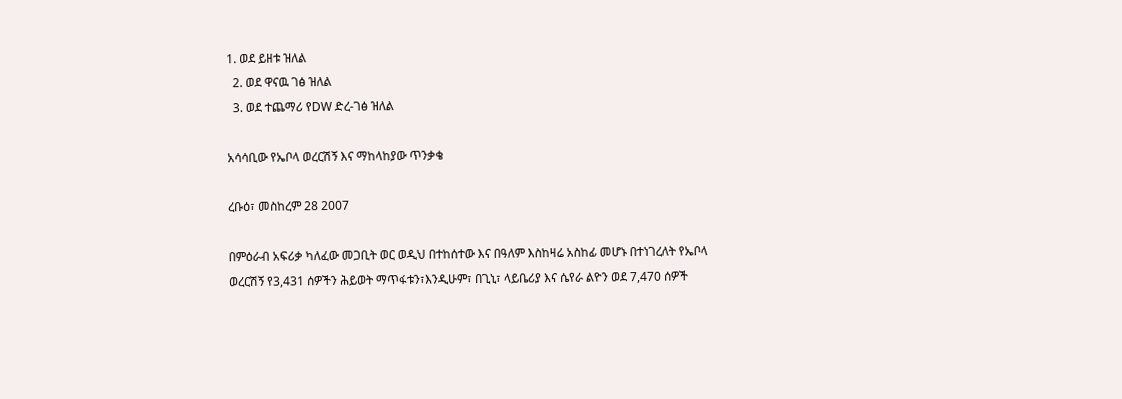1. ወደ ይዘቱ ዝለል
  2. ወደ ዋናዉ ገፅ ዝለል
  3. ወደ ተጨማሪ የDW ድረ-ገፅ ዝለል

አሳሳቢው የኤቦላ ወረርሽኝ እና ማከላከያው ጥንቃቄ

ረቡዕ፣ መስከረም 28 2007

በምዕራብ አፍሪቃ ካለፈው መጋቢት ወር ወዲህ በተከሰተው እና በዓለም እስከዛሬ አስከፊ መሆኑ በተነገረለት የኤቦላ ወረርሽኝ የ3,431 ሰዎችን ሕይወት ማጥፋቱን፣እንዲሁም፣ በጊኒ፣ ላይቤሪያ እና ሴየራ ልዮን ወደ 7,470 ሰዎች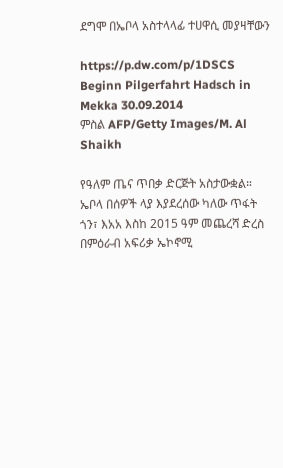ደግሞ በኤቦላ አስተላላፊ ተሀዋሲ መያዛቸውን

https://p.dw.com/p/1DSCS
Beginn Pilgerfahrt Hadsch in Mekka 30.09.2014
ምስል AFP/Getty Images/M. Al Shaikh

የዓለም ጤና ጥበቃ ድርጅት አስታውቋል። ኤቦላ በሰዎች ላያ እያደረሰው ካለው ጥፋት ጎን፣ እአአ እስከ 2015 ዓም መጨረሻ ድረስ በምዕራብ አፍሪቃ ኤኮኖሚ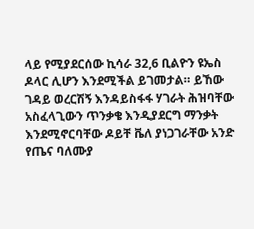ላይ የሚያደርሰው ኪሳራ 32,6 ቢልዮን ዩኤስ ዶላር ሊሆን እንደሚችል ይገመታል። ይኸው ገዳይ ወረርሽኝ እንዳይስፋፋ ሃገራት ሕዝባቸው አስፈላጊውን ጥንቃቄ እንዲያደርግ ማንቃት እንደሚኖርባቸው ዶይቸ ቬለ ያነጋገራቸው አንድ የጤና ባለሙያ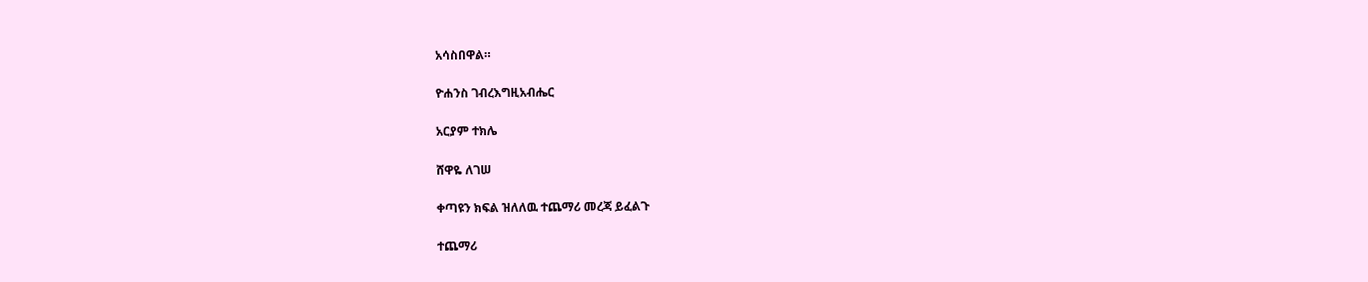አሳስበዋል።

ዮሐንስ ገብረእግዚአብሔር

አርያም ተክሌ

ሸዋዬ ለገሠ

ቀጣዩን ክፍል ዝለለዉ ተጨማሪ መረጃ ይፈልጉ

ተጨማሪ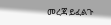መረጃ ይፈልጉ